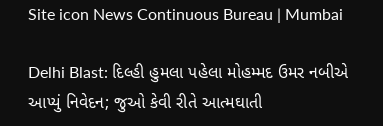Site icon News Continuous Bureau | Mumbai

Delhi Blast: દિલ્હી હુમલા પહેલા મોહમ્મદ ઉમર નબીએ આપ્યું નિવેદન; જુઓ કેવી રીતે આત્મઘાતી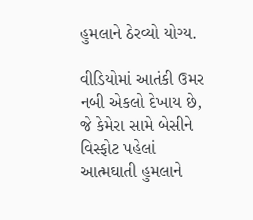હુમલાને ઠેરવ્યો યોગ્ય.

વીડિયોમાં આતંકી ઉમર નબી એકલો દેખાય છે, જે કેમેરા સામે બેસીને વિસ્ફોટ પહેલાં આત્મઘાતી હુમલાને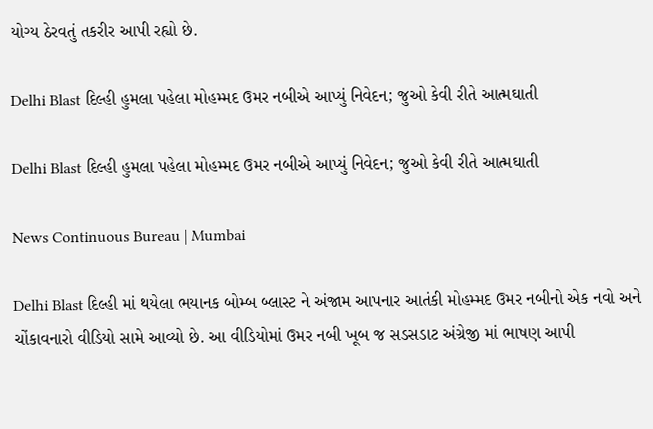યોગ્ય ઠેરવતું તકરીર આપી રહ્યો છે.

Delhi Blast દિલ્હી હુમલા પહેલા મોહમ્મદ ઉમર નબીએ આપ્યું નિવેદન; જુઓ કેવી રીતે આત્મઘાતી

Delhi Blast દિલ્હી હુમલા પહેલા મોહમ્મદ ઉમર નબીએ આપ્યું નિવેદન; જુઓ કેવી રીતે આત્મઘાતી

News Continuous Bureau | Mumbai

Delhi Blast દિલ્હી માં થયેલા ભયાનક બોમ્બ બ્લાસ્ટ ને અંજામ આપનાર આતંકી મોહમ્મદ ઉમર નબીનો એક નવો અને ચોંકાવનારો વીડિયો સામે આવ્યો છે. આ વીડિયોમાં ઉમર નબી ખૂબ જ સડસડાટ અંગ્રેજી માં ભાષણ આપી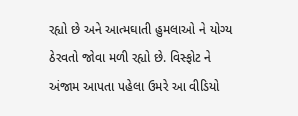રહ્યો છે અને આત્મઘાતી હુમલાઓ ને યોગ્ય ઠેરવતો જોવા મળી રહ્યો છે. વિસ્ફોટ ને અંજામ આપતા પહેલા ઉમરે આ વીડિયો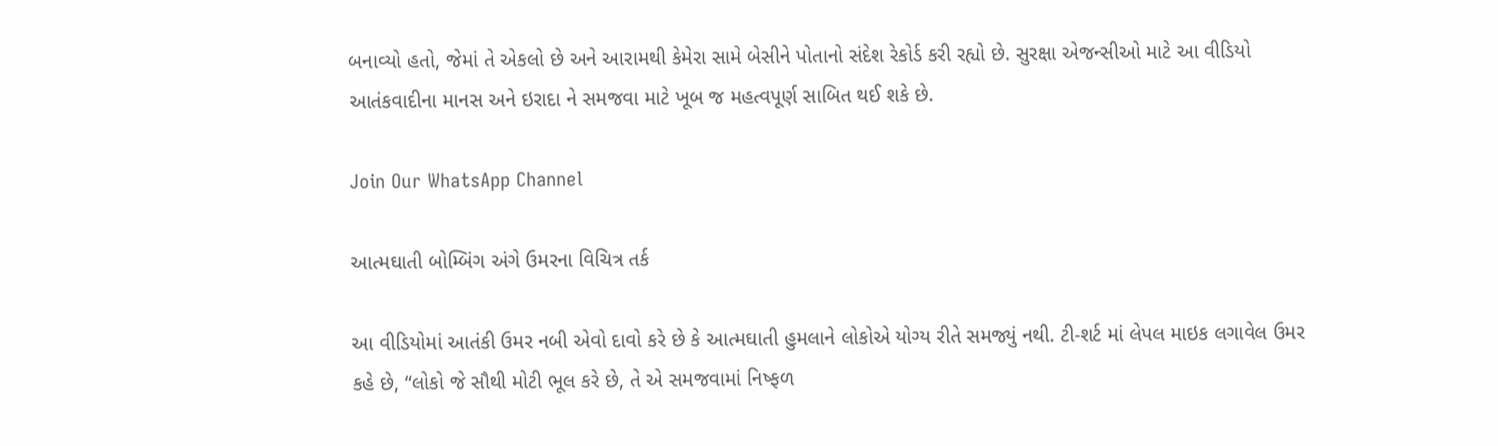બનાવ્યો હતો, જેમાં તે એકલો છે અને આરામથી કેમેરા સામે બેસીને પોતાનો સંદેશ રેકોર્ડ કરી રહ્યો છે. સુરક્ષા એજન્સીઓ માટે આ વીડિયો આતંકવાદીના માનસ અને ઇરાદા ને સમજવા માટે ખૂબ જ મહત્વપૂર્ણ સાબિત થઈ શકે છે.

Join Our WhatsApp Channel

આત્મઘાતી બોમ્બિંગ અંગે ઉમરના વિચિત્ર તર્ક

આ વીડિયોમાં આતંકી ઉમર નબી એવો દાવો કરે છે કે આત્મઘાતી હુમલાને લોકોએ યોગ્ય રીતે સમજ્યું નથી. ટી-શર્ટ માં લેપલ માઇક લગાવેલ ઉમર કહે છે, “લોકો જે સૌથી મોટી ભૂલ કરે છે, તે એ સમજવામાં નિષ્ફળ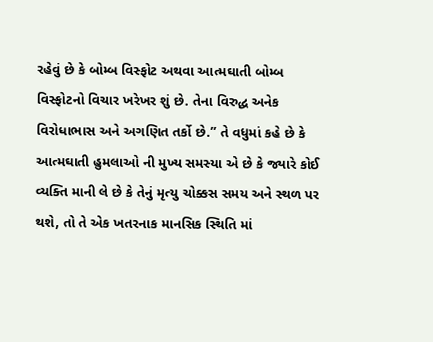રહેવું છે કે બોમ્બ વિસ્ફોટ અથવા આત્મઘાતી બોમ્બ વિસ્ફોટનો વિચાર ખરેખર શું છે. તેના વિરુદ્ધ અનેક વિરોધાભાસ અને અગણિત તર્કો છે.” તે વધુમાં કહે છે કે આત્મઘાતી હુમલાઓ ની મુખ્ય સમસ્યા એ છે કે જ્યારે કોઈ વ્યક્તિ માની લે છે કે તેનું મૃત્યુ ચોક્કસ સમય અને સ્થળ પર થશે, તો તે એક ખતરનાક માનસિક સ્થિતિ માં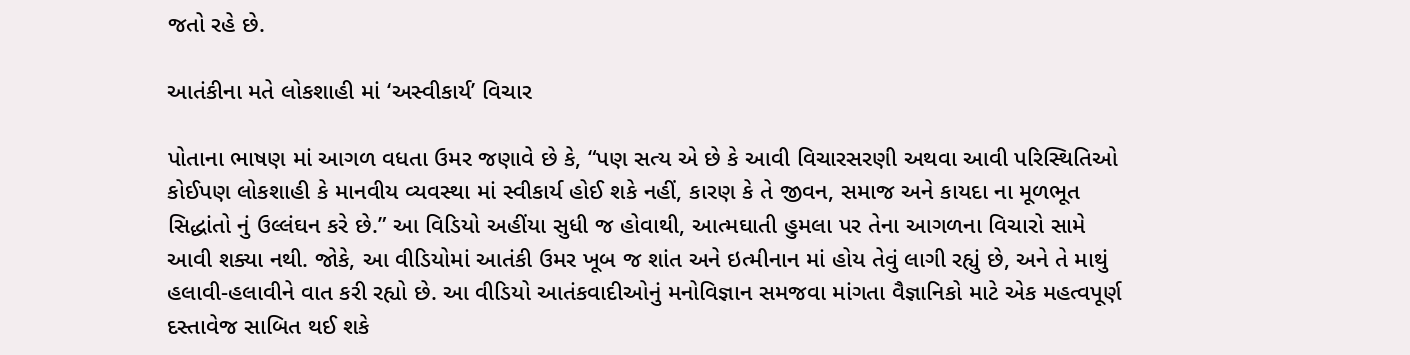જતો રહે છે.

આતંકીના મતે લોકશાહી માં ‘અસ્વીકાર્ય’ વિચાર

પોતાના ભાષણ માં આગળ વધતા ઉમર જણાવે છે કે, “પણ સત્ય એ છે કે આવી વિચારસરણી અથવા આવી પરિસ્થિતિઓ કોઈપણ લોકશાહી કે માનવીય વ્યવસ્થા માં સ્વીકાર્ય હોઈ શકે નહીં, કારણ કે તે જીવન, સમાજ અને કાયદા ના મૂળભૂત સિદ્ધાંતો નું ઉલ્લંઘન કરે છે.” આ વિડિયો અહીંયા સુધી જ હોવાથી, આત્મઘાતી હુમલા પર તેના આગળના વિચારો સામે આવી શક્યા નથી. જોકે, આ વીડિયોમાં આતંકી ઉમર ખૂબ જ શાંત અને ઇત્મીનાન માં હોય તેવું લાગી રહ્યું છે, અને તે માથું હલાવી-હલાવીને વાત કરી રહ્યો છે. આ વીડિયો આતંકવાદીઓનું મનોવિજ્ઞાન સમજવા માંગતા વૈજ્ઞાનિકો માટે એક મહત્વપૂર્ણ દસ્તાવેજ સાબિત થઈ શકે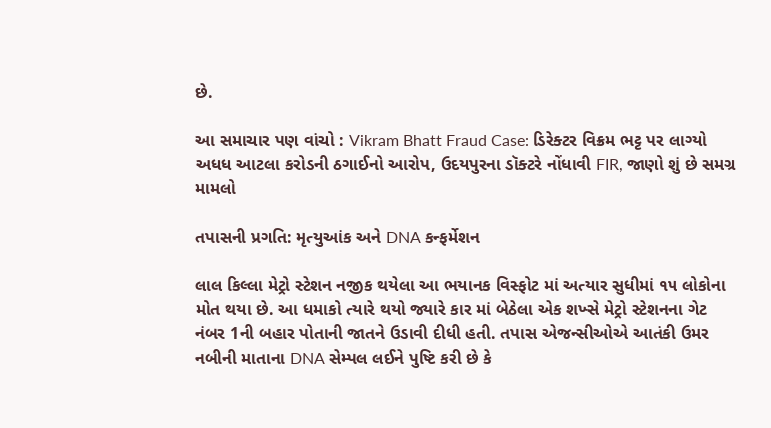છે.

આ સમાચાર પણ વાંચો : Vikram Bhatt Fraud Case: ડિરેક્ટર વિક્રમ ભટ્ટ પર લાગ્યો અધધ આટલા કરોડની ઠગાઈનો આરોપ, ઉદયપુરના ડૉક્ટરે નોંધાવી FIR, જાણો શું છે સમગ્ર મામલો

તપાસની પ્રગતિ: મૃત્યુઆંક અને DNA કન્ફર્મેશન

લાલ કિલ્લા મેટ્રો સ્ટેશન નજીક થયેલા આ ભયાનક વિસ્ફોટ માં અત્યાર સુધીમાં ૧૫ લોકોના મોત થયા છે. આ ધમાકો ત્યારે થયો જ્યારે કાર માં બેઠેલા એક શખ્સે મેટ્રો સ્ટેશનના ગેટ નંબર 1ની બહાર પોતાની જાતને ઉડાવી દીધી હતી. તપાસ એજન્સીઓએ આતંકી ઉમર નબીની માતાના DNA સેમ્પલ લઈને પુષ્ટિ કરી છે કે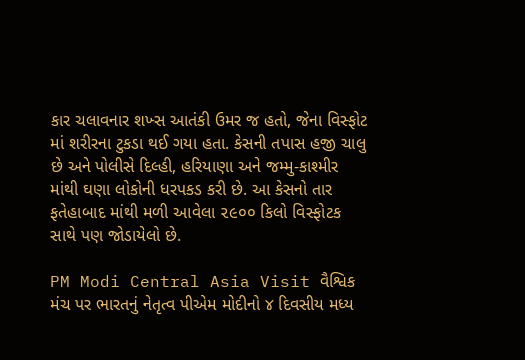કાર ચલાવનાર શખ્સ આતંકી ઉમર જ હતો, જેના વિસ્ફોટ માં શરીરના ટુકડા થઈ ગયા હતા. કેસની તપાસ હજી ચાલુ છે અને પોલીસે દિલ્હી, હરિયાણા અને જમ્મુ-કાશ્મીર માંથી ઘણા લોકોની ધરપકડ કરી છે. આ કેસનો તાર ફતેહાબાદ માંથી મળી આવેલા ૨૯૦૦ કિલો વિસ્ફોટક સાથે પણ જોડાયેલો છે.

PM Modi Central Asia Visit વૈશ્વિક મંચ પર ભારતનું નેતૃત્વ પીએમ મોદીનો ૪ દિવસીય મધ્ય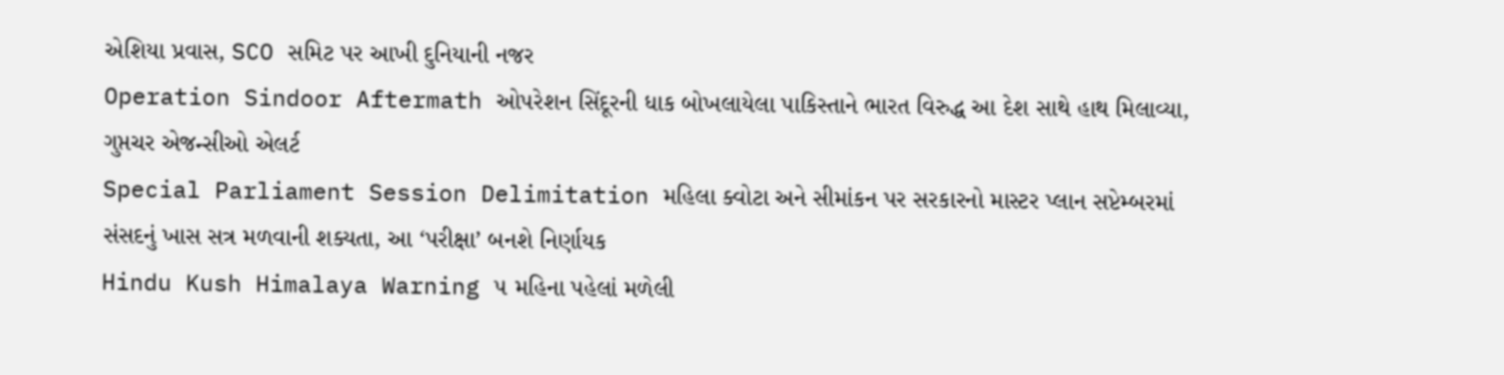એશિયા પ્રવાસ, SCO સમિટ પર આખી દુનિયાની નજર
Operation Sindoor Aftermath ઓપરેશન સિંદૂરની ધાક બોખલાયેલા પાકિસ્તાને ભારત વિરુદ્ધ આ દેશ સાથે હાથ મિલાવ્યા, ગુપ્તચર એજન્સીઓ એલર્ટ
Special Parliament Session Delimitation મહિલા ક્વોટા અને સીમાંકન પર સરકારનો માસ્ટર પ્લાન સપ્ટેમ્બરમાં સંસદનું ખાસ સત્ર મળવાની શક્યતા, આ ‘પરીક્ષા’ બનશે નિર્ણાયક
Hindu Kush Himalaya Warning ૫ મહિના પહેલાં મળેલી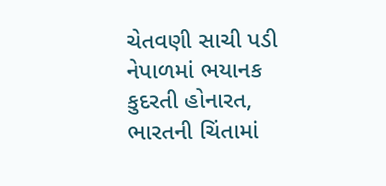ચેતવણી સાચી પડી નેપાળમાં ભયાનક કુદરતી હોનારત, ભારતની ચિંતામાં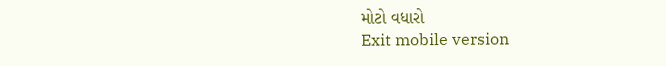મોટો વધારો
Exit mobile version